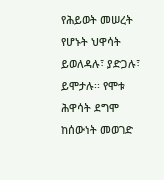የሕይወት መሠረት የሆኑት ህዋሳት ይወለዳሉ፣ ያድጋሉ፣ ይሞታሉ፡፡ የሞቱ ሕዋሳት ደግሞ ከሰውነት መወገድ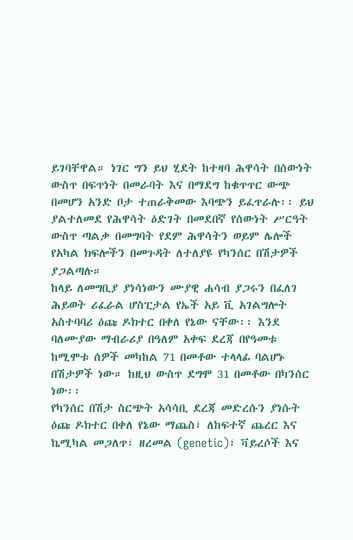ይገባቸዋል። ነገር ግን ይህ ሂደት ከተዛባ ሕዋሳት በሰውነት ውስጥ በፍጥነት በመራባት እና በማደግ ከቁጥጥር ውጭ በመሆን አንድ ቦታ ተጠራቅመው እባጭን ይፈጥራሉ፡፡ ይህ ያልተለመደ የሕዋሳት ዕድገት በመደበኛ የሰውነት ሥርዓት ውስጥ ጣልቃ በመግባት የደም ሕዋሳትን ወይም ሌሎች የአካል ክፍሎችን በመጉዳት ለተለያዩ የካንሰር በሽታዎች ያጋልጣሉ።
ከላይ ለመግቢያ ያነሳነውን ሙያዊ ሐሳብ ያጋሩን በፈለገ ሕይወት ሪፈራል ሆስፒታል የኤች አይ ቪ አገልግሎት አስተባባሪ ዕጩ ዶክተር በቀለ የኔው ናቸው፡፡ እንደ ባለሙያው ማብራሪያ በዓለም አቀፍ ደረጃ በየዓመቱ ከሚሞቱ ሰዎች መካከል 71 በመቶው ተላላፊ ባልሆኑ በሽታዎች ነው። ከዚህ ውስጥ ደግሞ 31 በመቶው በካንሰር ነው፡፡
የካንሰር በሽታ ስርጭት አሳሳቢ ደረጃ መድረሱን ያነሱት ዕጩ ዶክተር በቀለ የኔው ማጨስ፣ ለከፍተኛ ጨረር እና ኬሚካል መጋለጥ፣ ዘረመል (genetic)፣ ቫይረሶች እና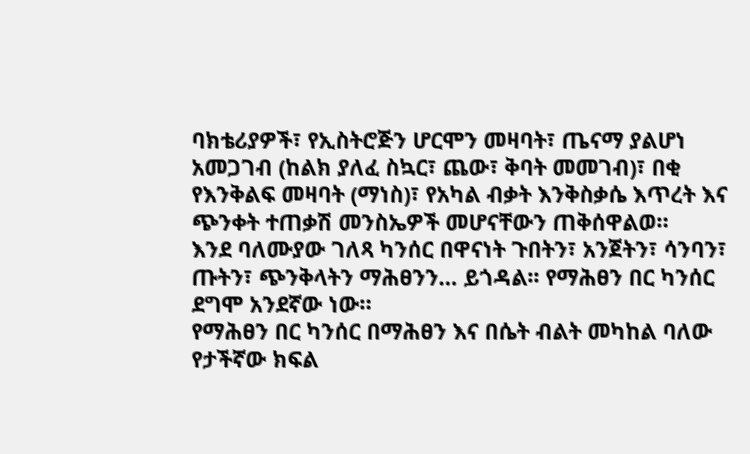ባክቴሪያዎች፣ የኢስትሮጅን ሆርሞን መዛባት፣ ጤናማ ያልሆነ አመጋገብ (ከልክ ያለፈ ስኳር፣ ጨው፣ ቅባት መመገብ)፣ በቂ የእንቅልፍ መዛባት (ማነስ)፣ የአካል ብቃት እንቅስቃሴ እጥረት እና ጭንቀት ተጠቃሽ መንስኤዎች መሆናቸውን ጠቅሰዋልወ።
እንደ ባለሙያው ገለጻ ካንሰር በዋናነት ጉበትን፣ አንጀትን፣ ሳንባን፣ ጡትን፣ ጭንቅላትን ማሕፀንን… ይጎዳል፡፡ የማሕፀን በር ካንሰር ደግሞ አንደኛው ነው።
የማሕፀን በር ካንሰር በማሕፀን እና በሴት ብልት መካከል ባለው የታችኛው ክፍል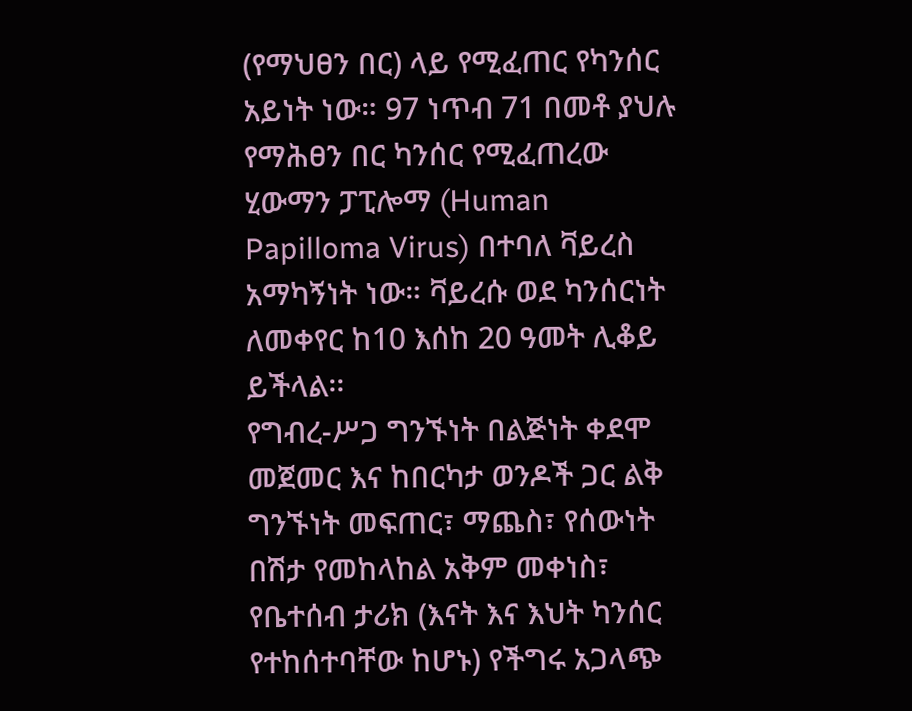(የማህፀን በር) ላይ የሚፈጠር የካንሰር አይነት ነው። 97 ነጥብ 71 በመቶ ያህሉ የማሕፀን በር ካንሰር የሚፈጠረው ሂውማን ፓፒሎማ (Human Papilloma Virus) በተባለ ቫይረስ አማካኝነት ነው። ቫይረሱ ወደ ካንሰርነት ለመቀየር ከ10 እሰከ 20 ዓመት ሊቆይ ይችላል፡፡
የግብረ-ሥጋ ግንኙነት በልጅነት ቀደሞ መጀመር እና ከበርካታ ወንዶች ጋር ልቅ ግንኙነት መፍጠር፣ ማጨስ፣ የሰውነት በሽታ የመከላከል አቅም መቀነስ፣ የቤተሰብ ታሪክ (እናት እና እህት ካንሰር የተከሰተባቸው ከሆኑ) የችግሩ አጋላጭ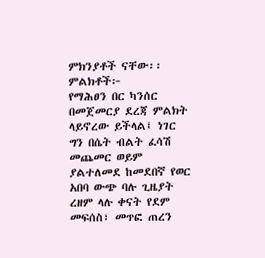ምክንያቶች ናቸው፡፡
ምልክቶች፦
የማሕፀን በር ካንሰር በመጀመርያ ደረጃ ምልክት ላይኖረው ይችላል፤ ነገር ግን በሴት ብልት ፈሳሽ መጨመር ወይም ያልተለመደ ከመደበኛ የወር አበባ ውጭ ባሉ ጊዜያት ረዘም ላሉ ቀናት የደም መፍሰስ፣ መጥፎ ጠረን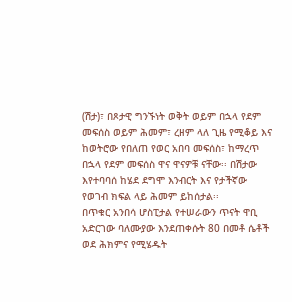(ሽታ)፣ በጾታዊ ግንኙነት ወቅት ወይም በኋላ የደም መፍሰስ ወይም ሕመም፣ ረዘም ላለ ጊዜ የሚቆይ እና ከወትሮው የበለጠ የወር አበባ መፍሰስ፣ ከማረጥ በኋላ የደም መፍሰስ ዋና ዋናዎቹ ናቸው፡፡ በሽታው እየተባባሰ ከሄደ ደግሞ እንብርት እና የታችኛው የወገብ ክፍል ላይ ሕመም ይከሰታል፡፡
በጥቁር አንበሳ ሆስፒታል የተሠራውን ጥናት ዋቢ አድርገው ባለሙያው እንደጠቀሱት 80 በመቶ ሴቶች ወደ ሕክምና የሚሄዱት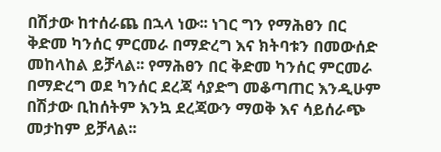በሽታው ከተሰራጨ በኋላ ነው፡፡ ነገር ግን የማሕፀን በር ቅድመ ካንሰር ምርመራ በማድረግ እና ክትባቱን በመውሰድ መከላከል ይቻላል፡፡ የማሕፀን በር ቅድመ ካንሰር ምርመራ በማድረግ ወደ ካንሰር ደረጃ ሳያድግ መቆጣጠር እንዲሁም በሽታው ቢከሰትም እንኳ ደረጃውን ማወቅ እና ሳይሰራጭ መታከም ይቻላል፡፡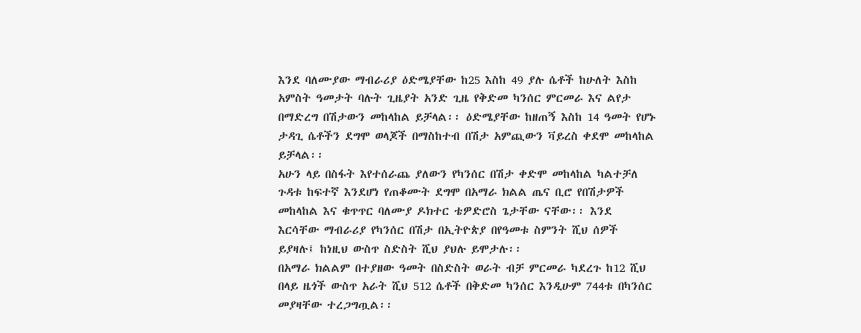እንደ ባለሙያው ማብራሪያ ዕድሜያቸው ከ25 እስከ 49 ያሉ ሴቶች ከሁለት እስከ አምስት ዓመታት ባሉት ጊዜያት አንድ ጊዜ የቅድመ ካንሰር ምርመራ እና ልየታ በማድረግ በሽታውን መከላከል ይቻላል፡፡ ዕድሜያቸው ከዘጠኝ እስከ 14 ዓመት የሆኑ ታዳጊ ሴቶችን ደግሞ ወላጆች በማስከተብ በሽታ አምጪውን ቫይረስ ቀደሞ መከላከል ይቻላል፡፡
አሁን ላይ በስፋት እየተሰራጨ ያለውን የካንሰር በሽታ ቀድሞ መከላከል ካልተቻለ ጉዳቱ ከፍተኛ እንደሆነ የጠቆሙት ደግሞ በአማራ ክልል ጤና ቢሮ የበሽታዎች መከላከል እና ቁጥጥር ባለሙያ ዶክተር ቴዎድሮስ ጌታቸው ናቸው፡፡ እንደ እርሳቸው ማብራሪያ የካንሰር በሽታ በኢትዮጵያ በየዓመቱ ስምንት ሺህ ሰዎች ይያዛሉ፤ ከነዚህ ውስጥ ስድስት ሺህ ያህሉ ይሞታሉ፡፡
በአማራ ክልልም በተያዘው ዓመት በስድስት ወራት ብቻ ምርመራ ካደረጉ ከ12 ሺህ በላይ ዜጎች ውስጥ አራት ሺህ 512 ሴቶች በቅድመ ካንሰር እንዲሁም 744ቱ በካንሰር መያዛቸው ተረጋግጧል፡፡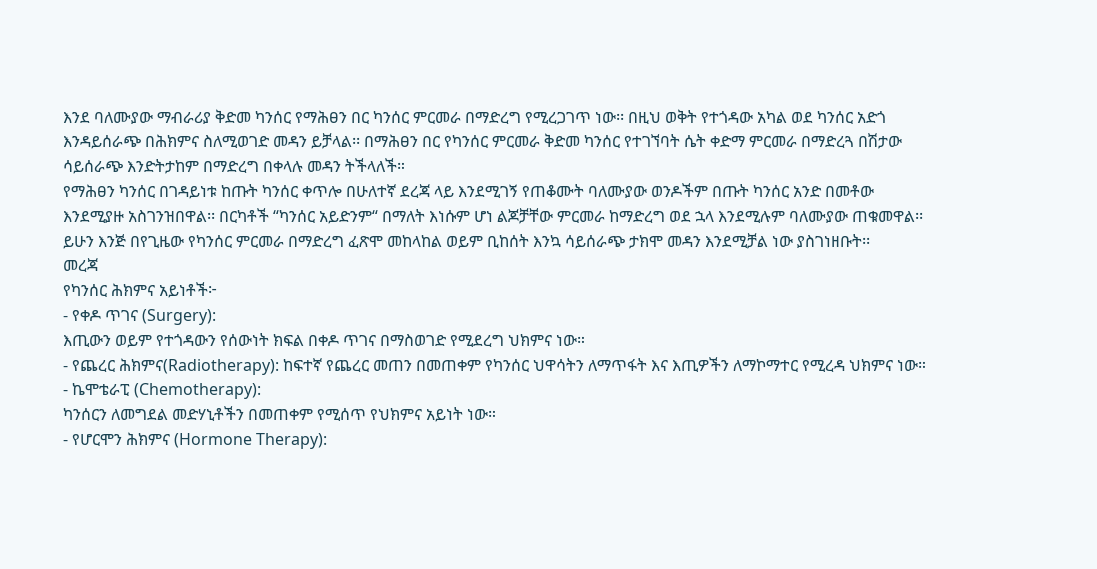እንደ ባለሙያው ማብራሪያ ቅድመ ካንሰር የማሕፀን በር ካንሰር ምርመራ በማድረግ የሚረጋገጥ ነው፡፡ በዚህ ወቅት የተጎዳው አካል ወደ ካንሰር አድጎ እንዳይሰራጭ በሕክምና ስለሚወገድ መዳን ይቻላል፡፡ በማሕፀን በር የካንሰር ምርመራ ቅድመ ካንሰር የተገኘባት ሴት ቀድማ ምርመራ በማድረጓ በሽታው ሳይሰራጭ እንድትታከም በማድረግ በቀላሉ መዳን ትችላለች።
የማሕፀን ካንሰር በገዳይነቱ ከጡት ካንሰር ቀጥሎ በሁለተኛ ደረጃ ላይ እንደሚገኝ የጠቆሙት ባለሙያው ወንዶችም በጡት ካንሰር አንድ በመቶው እንደሚያዙ አስገንዝበዋል፡፡ በርካቶች “ካንሰር አይድንም“ በማለት እነሱም ሆነ ልጆቻቸው ምርመራ ከማድረግ ወደ ኋላ እንደሚሉም ባለሙያው ጠቁመዋል፡፡ ይሁን እንጅ በየጊዜው የካንሰር ምርመራ በማድረግ ፈጽሞ መከላከል ወይም ቢከሰት እንኳ ሳይሰራጭ ታክሞ መዳን እንደሚቻል ነው ያስገነዘቡት፡፡
መረጃ
የካንሰር ሕክምና አይነቶች፦
- የቀዶ ጥገና (Surgery):
እጢውን ወይም የተጎዳውን የሰውነት ክፍል በቀዶ ጥገና በማስወገድ የሚደረግ ህክምና ነው።
- የጨረር ሕክምና(Radiotherapy): ከፍተኛ የጨረር መጠን በመጠቀም የካንሰር ህዋሳትን ለማጥፋት እና እጢዎችን ለማኮማተር የሚረዳ ህክምና ነው።
- ኬሞቴራፒ (Chemotherapy):
ካንሰርን ለመግደል መድሃኒቶችን በመጠቀም የሚሰጥ የህክምና አይነት ነው።
- የሆርሞን ሕክምና (Hormone Therapy):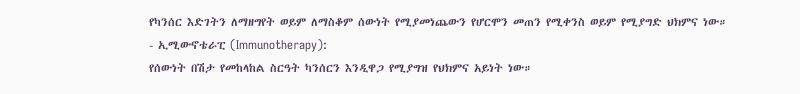የካንሰር እድገትን ለማዘግየት ወይም ለማስቆም ሰውነት የሚያመነጨውን የሆርሞን መጠን የሚቀንስ ወይም የሚያግድ ህክምና ነው።
- ኢሚውኖቴራፒ (Immunotherapy):
የሰውነት በሽታ የመከላከል ስርዓት ካንሰርን እንዲዋጋ የሚያግዝ የህክምና አይነት ነው።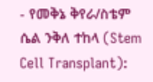- የመቅኔ ቅየራ/ስቴም ሴል ንቅለ ተከላ (Stem Cell Transplant):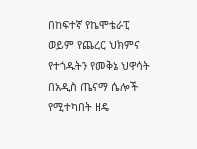በከፍተኛ የኬሞቴራፒ ወይም የጨረር ህክምና የተጎዱትን የመቅኔ ህዋሳት በአዲስ ጤናማ ሴሎች የሚተካበት ዘዴ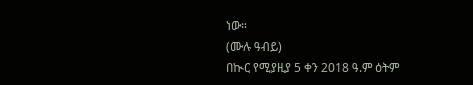ነው።
(ሙሉ ዓብይ)
በኲር የሚያዚያ 5 ቀን 2018 ዓ.ም ዕትም